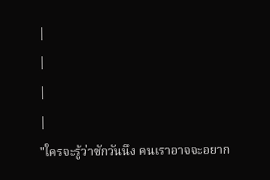|
|
|
|
"ใครจะรู้ว่าซักวันนึง คนเราอาจจะอยาก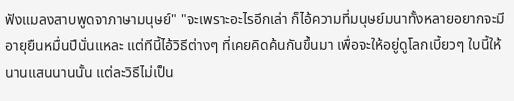ฟังแมลงสาบพูดจาภาษามนุษย์" "จะเพราะอะไรอีกเล่า ก็ไอ้ความที่มนุษย์มนาทั้งหลายอยากจะมีอายุยืนหมื่นปีนั่นแหละ แต่ทีนี้ไอ้วิธีต่างๆ ที่เคยคิดค้นกันขึ้นมา เพื่อจะให้อยู่ดูโลกเบี้ยวๆ ใบนี้ให้นานแสนนานนั้น แต่ละวิธีไม่เป็น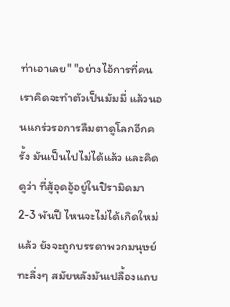ท่าเอาเลย" "อย่างไอ้การที่คนเราคิดจะทำตัวเป็นมัมมี่ แล้วนอนแกร่วรอการลืมตาดูโลกอีกครั้ง มันเป็นไปไม่ได้แล้ว และคิดดูว่า ที่สู้อุดอู้อยู่ในปิรามิดมา 2-3 พันปี ไหนจะไม่ได้เกิดใหม่แล้ว ยังจะถูกบรรดาพวกมนุษย์ทะลึ่งๆ สมัยหลังมันเปลื้องแถบ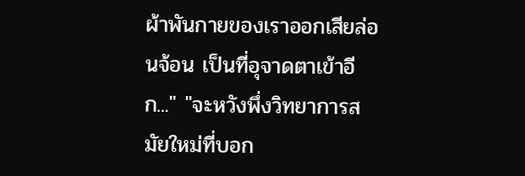ผ้าพันกายของเราออกเสียล่อนจ้อน เป็นที่อุจาดตาเข้าอีก..." "จะหวังพึ่งวิทยาการสมัยใหม่ที่บอก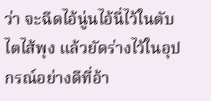ว่า จะฉีดไอ้นู่นไอ้นี่ไว้ในตับไตไส้พุง แล้วยัดร่างไว้ในอุปกรณ์อย่างดีที่อ้า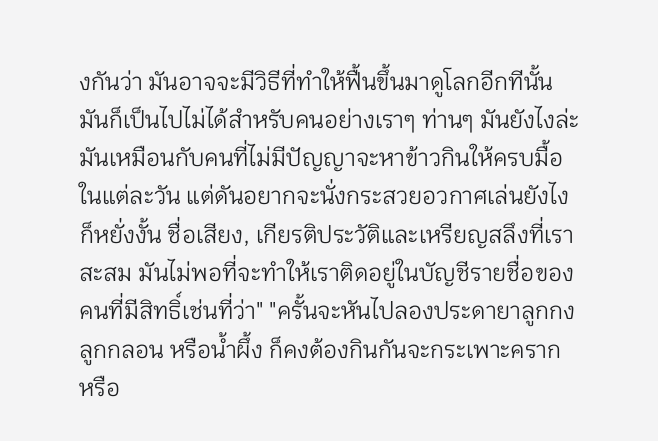งกันว่า มันอาจจะมีวิธีที่ทำให้ฟื้นขึ้นมาดูโลกอีกทีนั้น มันก็เป็นไปไม่ได้สำหรับคนอย่างเราๆ ท่านๆ มันยังไงล่ะ มันเหมือนกับคนที่ไม่มีปัญญาจะหาข้าวกินให้ครบมื้อในแต่ละวัน แต่ดันอยากจะนั่งกระสวยอวกาศเล่นยังไงก็หยั่งงั้น ชื่อเสียง, เกียรติประวัติและเหรียญสลึงที่เราสะสม มันไม่พอที่จะทำให้เราติดอยู่ในบัญชีรายชื่อของคนที่มีสิทธิ์เช่นที่ว่า" "ครั้นจะหันไปลองประดายาลูกกงลูกกลอน หรือน้ำผึ้ง ก็คงต้องกินกันจะกระเพาะคราก หรือ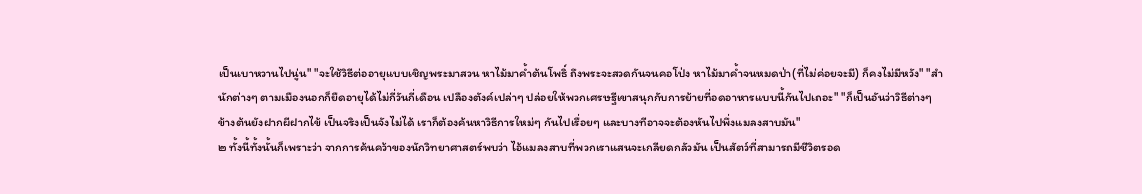เป็นเบาหวานไปนู่น" "จะใช้วิธีต่ออายุแบบเชิญพระมาสวน หาไม้มาค้ำต้นโพธิ์ ถึงพระจะสวดกันจนคอโป่ง หาไม้มาค้ำจนหมดป่า(ที่ไม่ค่อยจะมี) ก็คงไม่มีหวัง" "สำนักต่างๆ ตามเมืองนอกก็ยืดอายุได้ไม่กี่วันกี่เดือน เปลืองตังค์เปล่าๆ ปล่อยให้พวกเศรษฐีเขาสนุกกับการย้ายที่อดอาหารแบบนี้กันไปเถอะ" "ก็เป็นอันว่าวิธีต่างๆ ข้างต้นยังฝากผีฝากไข้ เป็นจริงเป็นจังไม่ได้ เราก็ต้องค้นหาวิธีการใหม่ๆ กันไปเรื่อยๆ และบางทีอาจจะต้องหันไปพึ่งแมลงสาบมัน"
๒ ทั้งนี้ทั้งนั้นก็เพราะว่า จากการค้นคว้าของนักวิทยาศาสตร์พบว่า ไอ้แมลงสาบที่พวกเราแสนจะเกลียดกลัวมัน เป็นสัตว์ที่สามารถมีชีวิตรอด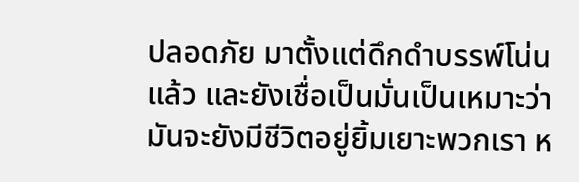ปลอดภัย มาตั้งแต่ดึกดำบรรพ์โน่นแล้ว และยังเชื่อเป็นมั่นเป็นเหมาะว่า มันจะยังมีชีวิตอยู่ยิ้มเยาะพวกเรา ห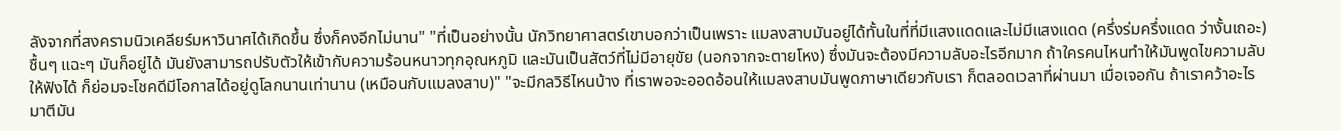ลังจากที่สงครามนิวเคลียร์มหาวินาศได้เกิดขึ้น ซึ่งก็คงอีกไม่นาน" "ที่เป็นอย่างนั้น นักวิทยาศาสตร์เขาบอกว่าเป็นเพราะ แมลงสาบมันอยู่ได้ทั้นในที่ที่มีแสงแดดและไม่มีแสงแดด (ครึ่งร่มครึ่งแดด ว่างั้นเถอะ) ชื้นๆ แฉะๆ มันก็อยู่ได้ มันยังสามารถปรับตัวให้เข้ากับความร้อนหนาวทุกอุณหภูมิ และมันเป็นสัตว์ที่ไม่มีอายุขัย (นอกจากจะตายโหง) ซึ่งมันจะต้องมีความลับอะไรอีกมาก ถ้าใครคนไหนทำให้มันพูดไขความลับให้ฟังได้ ก็ย่อมจะโชคดีมีโอกาสได้อยู่ดูโลกนานเท่านาน (เหมือนกับแมลงสาบ)" "จะมีกลวิธีไหนบ้าง ที่เราพอจะออดอ้อนให้แมลงสาบมันพูดภาษาเดียวกับเรา ก็ตลอดเวลาที่ผ่านมา เมื่อเจอกัน ถ้าเราคว้าอะไรมาตีมัน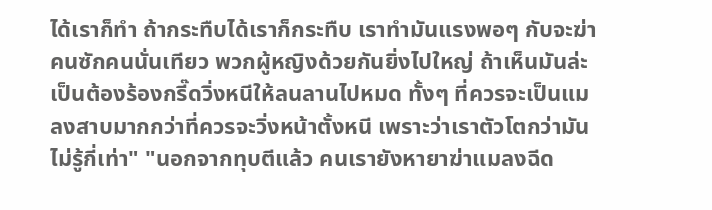ได้เราก็ทำ ถ้ากระทืบได้เราก็กระทืบ เราทำมันแรงพอๆ กับจะฆ่าคนซักคนนั่นเทียว พวกผู้หญิงด้วยกันยิ่งไปใหญ่ ถ้าเห็นมันล่ะเป็นต้องร้องกรี๊ดวิ่งหนีให้ลนลานไปหมด ทั้งๆ ที่ควรจะเป็นแมลงสาบมากกว่าที่ควรจะวิ่งหน้าตั้งหนี เพราะว่าเราตัวโตกว่ามันไม่รู้กี่เท่า" "นอกจากทุบตีแล้ว คนเรายังหายาฆ่าแมลงฉีด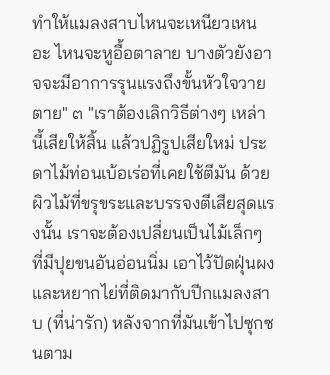ทำให้แมลงสาบไหนจะเหนียวเหนอะ ไหนจะหูอื้อตาลาย บางตัวยังอาจจะมีอาการรุนแรงถึงขั้นหัวใจวายตาย" ๓ "เราต้องเลิกวิธีต่างๆ เหล่านี้เสียให้สิ้น แล้วปฏิรูปเสียใหม่ ประดาไม้ท่อนเบ้อเร่อที่เคยใช้ตีมัน ด้วยผิวไม้ที่ขรุขระและบรรจงตีเสียสุดแรงนั้น เราจะต้องเปลี่ยนเป็นไม้เล็กๆ ที่มีปุยขนอันอ่อนนิ่ม เอาไว้ปัดฝุ่นผงและหยากไย่ที่ติดมากับปีกแมลงสาบ (ที่น่ารัก) หลังจากที่มันเข้าไปซุกซนตาม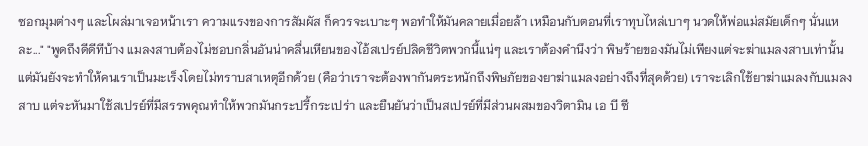ซอกมุมต่างๆ และโผล่มาเจอหน้าเรา ความแรงของการสัมผัส ก็ควรจะเบาะๆ พอทำให้มันคลายเมื่อยล้า เหมือนกับตอนที่เราทุบไหล่เบาๆ นวดให้พ่อแม่สมัยเด็กๆ นั่นแหละ..." "พูดถึงดีดีทีบ้าง แมลงสาบต้องไม่ชอบกลิ่นอันน่าคลื่นเหียนของไอ้สเปรย์ปลิดชีวิตพวกนี้แน่ๆ และเราต้องคำนึงว่า พิษร้ายของมันไม่เพียงแต่จะฆ่าแมลงสาบเท่านั้น แต่มันยังจะทำให้คนเราเป็นมะเร็งโดยไม่ทราบสาเหตุอีกด้วย (คือว่าเราจะต้องพากันตระหนักถึงพิษภัยของยาฆ่าแมลงอย่างถึงที่สุดด้วย) เราจะเลิกใช้ยาฆ่าแมลงกับแมลงสาบ แต่จะหันมาใช้สเปรย์ที่มีสรรพคุณทำให้พวกมันกระปรี้กระเปร่า และยืนยันว่าเป็นสเปรย์ที่มีส่วนผสมของวิตามิน เอ บี ซี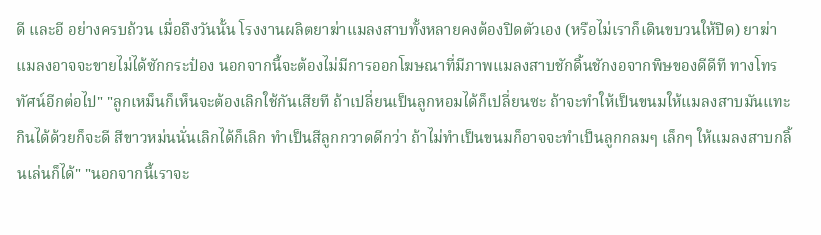ดี และอี อย่างครบถ้วน เมื่อถึงวันนั้น โรงงานผลิตยาฆ่าแมลงสาบทั้งหลายคงต้องปิดตัวเอง (หรือไม่เราก็เดินขบวนให้ปิด) ยาฆ่าแมลงอาจจะขายไม่ได้ซักกระป๋อง นอกจากนี้จะต้องไม่มีการออกโฆษณาที่มีภาพแมลงสาบชักดิ้นชักงอจากพิษของดีดีที ทางโทรทัศน์อีกต่อไป" "ลูกเหม็นก็เห็นจะต้องเลิกใช้กันเสียที ถ้าเปลี่ยนเป็นลูกหอมได้ก็เปลี่ยนซะ ถ้าจะทำให้เป็นขนมให้แมลงสาบมันแทะกินได้ด้วยก็จะดี สีขาวหม่นนั่นเลิกได้ก็เลิก ทำเป็นสีลูกกวาดดีกว่า ถ้าไม่ทำเป็นขนมก็อาจจะทำเป็นลูกกลมๆ เล็กๆ ให้แมลงสาบกลิ้นเล่นก็ได้" "นอกจากนี้เราจะ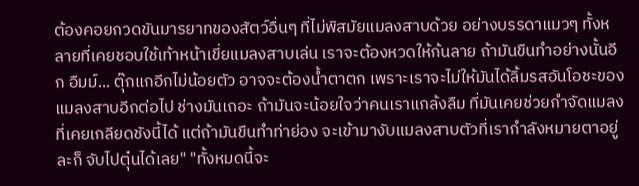ต้องคอยกวดขันมารยาทของสัตว์อื่นๆ ที่ไม่พิสมัยแมลงสาบด้วย อย่างบรรดาแมวๆ ทั้งหลายที่เคยชอบใช้เท้าหน้าเขี่ยแมลงสาบเล่น เราจะต้องหวดให้ก้นลาย ถ้ามันขืนทำอย่างนั้นอีก อืมม์... ตุ๊กแกอีกไม่น้อยตัว อาจจะต้องน้ำตาตก เพราะเราจะไม่ให้มันได้ลิ้มรสอันโอชะของแมลงสาบอีกต่อไป ช่างมันเถอะ ถ้ามันจะน้อยใจว่าคนเราแกล้งลืม ที่มันเคยช่วยกำจัดแมลงที่เคยเกลียดชังนี้ได้ แต่ถ้ามันขืนทำท่าย่อง จะเข้ามางับแมลงสาบตัวที่เรากำลังหมายตาอยู่ละก็ จับไปตุ๋นได้เลย" "ทั้งหมดนี้จะ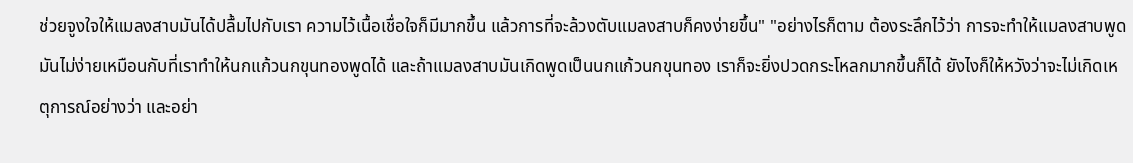ช่วยจูงใจให้แมลงสาบมันได้ปลื้มไปกับเรา ความไว้เนื้อเชื่อใจก็มีมากขึ้น แล้วการที่จะล้วงตับแมลงสาบก็คงง่ายขึ้น" "อย่างไรก็ตาม ต้องระลึกไว้ว่า การจะทำให้แมลงสาบพูดมันไม่ง่ายเหมือนกับที่เราทำให้นกแก้วนกขุนทองพูดได้ และถ้าแมลงสาบมันเกิดพูดเป็นนกแก้วนกขุนทอง เราก็จะยิ่งปวดกระโหลกมากขึ้นก็ได้ ยังไงก็ให้หวังว่าจะไม่เกิดเหตุการณ์อย่างว่า และอย่า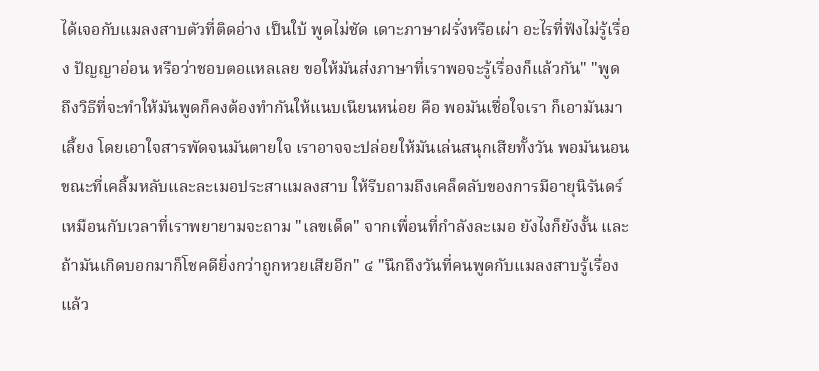ได้เจอกับแมลงสาบตัวที่ติดอ่าง เป็นใบ้ พูดไม่ชัด เดาะภาษาฝรั่งหรือเผ่า อะไรที่ฟังไม่รู้เรื่อง ปัญญาอ่อน หรือว่าชอบตอแหลเลย ขอให้มันส่งภาษาที่เราพอจะรู้เรื่องก็แล้วกัน" "พูดถึงวิธีที่จะทำให้มันพูดก็คงต้องทำกันให้แนบเนียนหน่อย คือ พอมันเชื่อใจเรา ก็เอามันมาเลี้ยง โดยเอาใจสารพัดจนมันตายใจ เราอาจจะปล่อยให้มันเล่นสนุกเสียทั้งวัน พอมันนอน ขณะที่เคลิ้มหลับและละเมอประสาแมลงสาบ ให้รีบถามถึงเคล็ดลับของการมีอายุนิรันดร์เหมือนกับเวลาที่เราพยายามจะถาม "เลขเด็ด" จากเพื่อนที่กำลังละเมอ ยังไงก็ยังงั้น และถ้ามันเกิดบอกมาก็โชคดียิ่งกว่าถูกหวยเสียอีก" ๔ "นึกถึงวันที่คนพูดกับแมลงสาบรู้เรื่องแล้ว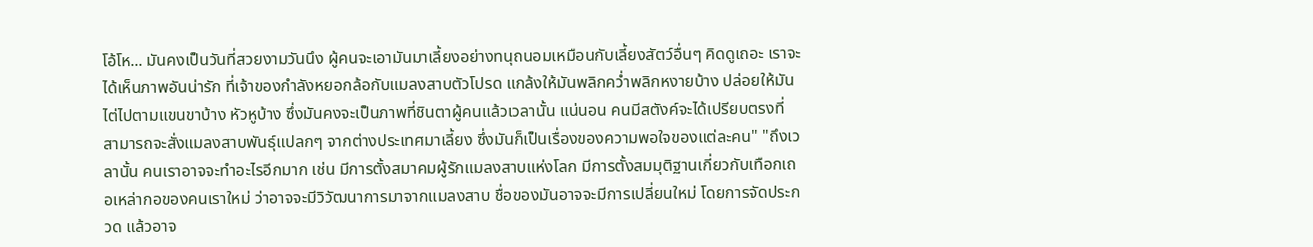โอ้โห... มันคงเป็นวันที่สวยงามวันนึง ผู้คนจะเอามันมาเลี้ยงอย่างทนุถนอมเหมือนกับเลี้ยงสัตว์อื่นๆ คิดดูเถอะ เราจะได้เห็นภาพอันน่ารัก ที่เจ้าของกำลังหยอกล้อกับแมลงสาบตัวโปรด แกล้งให้มันพลิกคว่ำพลิกหงายบ้าง ปล่อยให้มันไต่ไปตามแขนขาบ้าง หัวหูบ้าง ซึ่งมันคงจะเป็นภาพที่ชินตาผู้คนแล้วเวลานั้น แน่นอน คนมีสตังค์จะได้เปรียบตรงที่ สามารถจะสั่งแมลงสาบพันธุ์แปลกๆ จากต่างประเทศมาเลี้ยง ซึ่งมันก็เป็นเรื่องของความพอใจของแต่ละคน" "ถึงเวลานั้น คนเราอาจจะทำอะไรอีกมาก เช่น มีการตั้งสมาคมผู้รักแมลงสาบแห่งโลก มีการตั้งสมมุติฐานเกี่ยวกับเทือกเถอเหล่ากอของคนเราใหม่ ว่าอาจจะมีวิวัฒนาการมาจากแมลงสาบ ชื่อของมันอาจจะมีการเปลี่ยนใหม่ โดยการจัดประกวด แล้วอาจ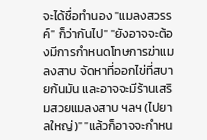จะได้ชื่อทำนอง "แมลงสวรรค์" ก็ว่ากันไป" "ยังอาจจะต้องมีการกำหนดโทษการฆ่าแมลงสาบ จัดหาที่ออกไข่ที่สบายก้นมัน และอาจจะมีร้านเสริมสวยแมลงสาบ ฯลฯ (ไปยาลใหญ่)" "แล้วก็อาจจะกำหน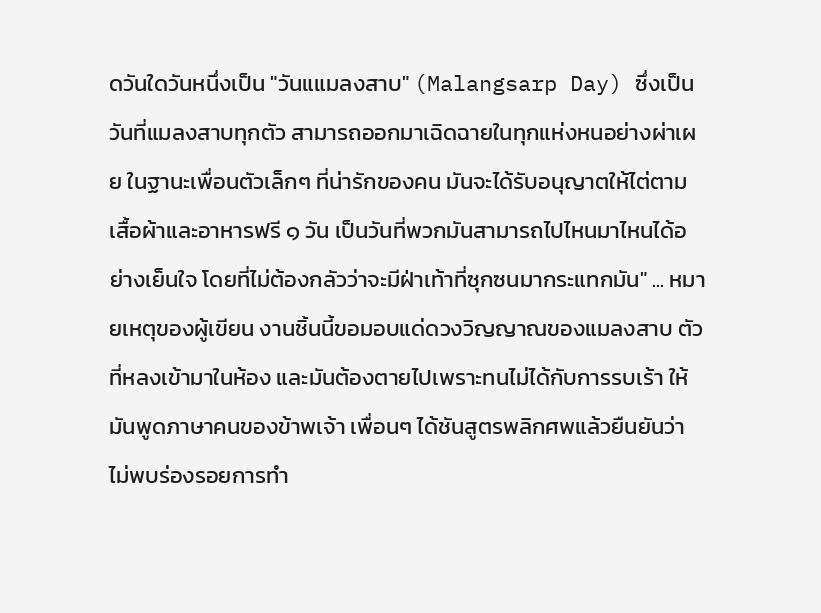ดวันใดวันหนึ่งเป็น "วันแแมลงสาบ" (Malangsarp Day) ซึ่งเป็นวันที่แมลงสาบทุกตัว สามารถออกมาเฉิดฉายในทุกแห่งหนอย่างผ่าเผย ในฐานะเพื่อนตัวเล็กๆ ที่น่ารักของคน มันจะได้รับอนุญาตให้ไต่ตามเสื้อผ้าและอาหารฟรี ๑ วัน เป็นวันที่พวกมันสามารถไปไหนมาไหนได้อย่างเย็นใจ โดยที่ไม่ต้องกลัวว่าจะมีฝ่าเท้าที่ซุกซนมากระแทกมัน" ... หมายเหตุของผู้เขียน งานชิ้นนี้ขอมอบแด่ดวงวิญญาณของแมลงสาบ ตัวที่หลงเข้ามาในห้อง และมันต้องตายไปเพราะทนไม่ได้กับการรบเร้า ให้มันพูดภาษาคนของข้าพเจ้า เพื่อนๆ ได้ชันสูตรพลิกศพแล้วยืนยันว่า ไม่พบร่องรอยการทำ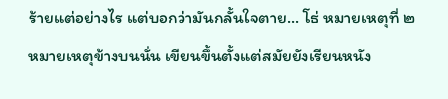ร้ายแต่อย่างไร แต่บอกว่ามันกลั้นใจตาย... โธ่ หมายเหตุที่ ๒ หมายเหตุข้างบนนั่น เขียนขึ้นตั้งแต่สมัยยังเรียนหนัง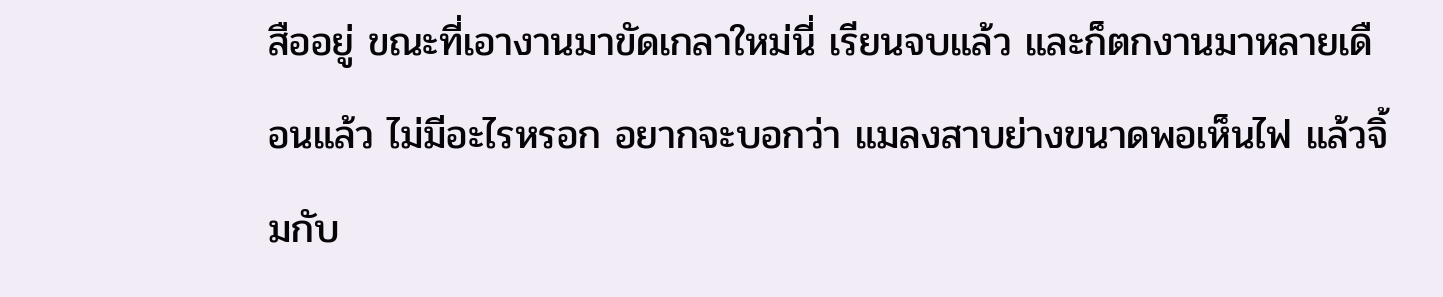สืออยู่ ขณะที่เอางานมาขัดเกลาใหม่นี่ เรียนจบแล้ว และก็ตกงานมาหลายเดือนแล้ว ไม่มีอะไรหรอก อยากจะบอกว่า แมลงสาบย่างขนาดพอเห็นไฟ แล้วจิ้มกับ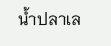น้ำปลาเล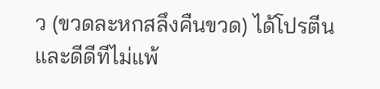ว (ขวดละหกสลึงคืนขวด) ได้โปรตีนและดีดีทีไม่แพ้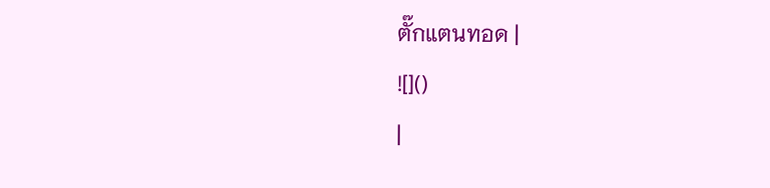ตั๊กแตนทอด |
![]()
|